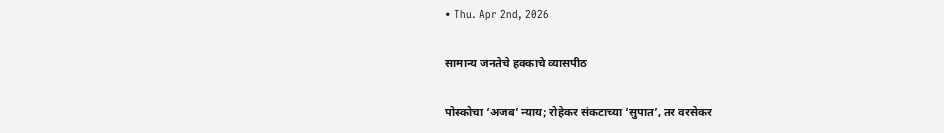• Thu. Apr 2nd, 2026

सामान्य जनतेचे हक्काचे व्यासपीठ

पोस्कोचा ‘अजब’ न्याय; रोहेकर संकटाच्या ‘सुपात’, तर वरसेकर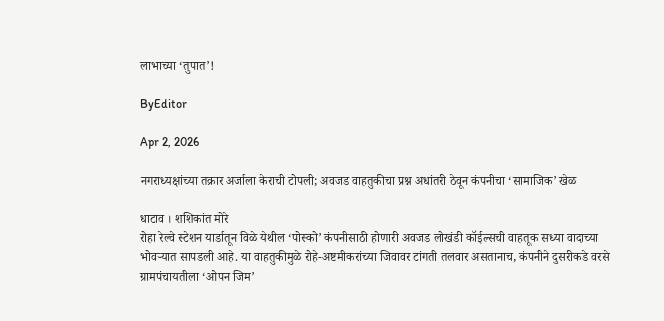लाभाच्या ‘तुपात’!

ByEditor

Apr 2, 2026

नगराध्यक्षांच्या तक्रार अर्जाला केराची टोपली; अवजड वाहतुकीचा प्रश्न अधांतरी ठेवून कंपनीचा ‘सामाजिक’ खेळ

धाटाव । शशिकांत मोरे
रोहा रेल्वे स्टेशन यार्डातून विळे येथील ‘पोस्को’ कंपनीसाठी होणारी अवजड लोखंडी कॉईल्सची वाहतूक सध्या वादाच्या भोवऱ्यात सापडली आहे. या वाहतुकीमुळे रोहे-अष्टमीकरांच्या जिवावर टांगती तलवार असतानाच, कंपनीने दुसरीकडे वरसे ग्रामपंचायतीला ‘ओपन जिम’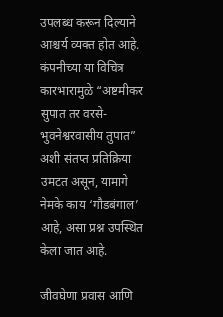उपलब्ध करून दिल्याने आश्चर्य व्यक्त होत आहे. कंपनीच्या या विचित्र कारभारामुळे “अष्टमीकर सुपात तर वरसे-भुवनेश्वरवासीय तुपात” अशी संतप्त प्रतिक्रिया उमटत असून, यामागे नेमके काय ‘गौडबंगाल’ आहे, असा प्रश्न उपस्थित केला जात आहे.

जीवघेणा प्रवास आणि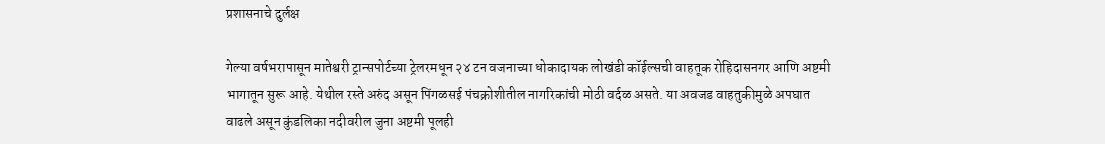प्रशासनाचे दुर्लक्ष

गेल्या वर्षभरापासून मातेश्वरी ट्रान्सपोर्टच्या ट्रेलरमधून २४ टन वजनाच्या धोकादायक लोखंडी कॉईल्सची वाहतूक रोहिदासनगर आणि अष्टमी भागातून सुरू आहे. येथील रस्ते अरुंद असून पिंगळसई पंचक्रोशीतील नागरिकांची मोठी वर्दळ असते. या अवजड वाहतुकीमुळे अपघात वाढले असून कुंडलिका नदीवरील जुना अष्टमी पूलही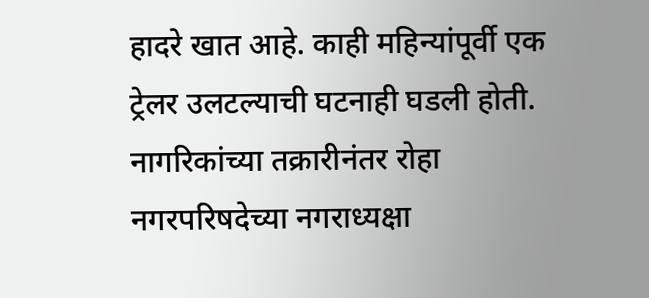हादरे खात आहे. काही महिन्यांपूर्वी एक ट्रेलर उलटल्याची घटनाही घडली होती. नागरिकांच्या तक्रारीनंतर रोहा नगरपरिषदेच्या नगराध्यक्षा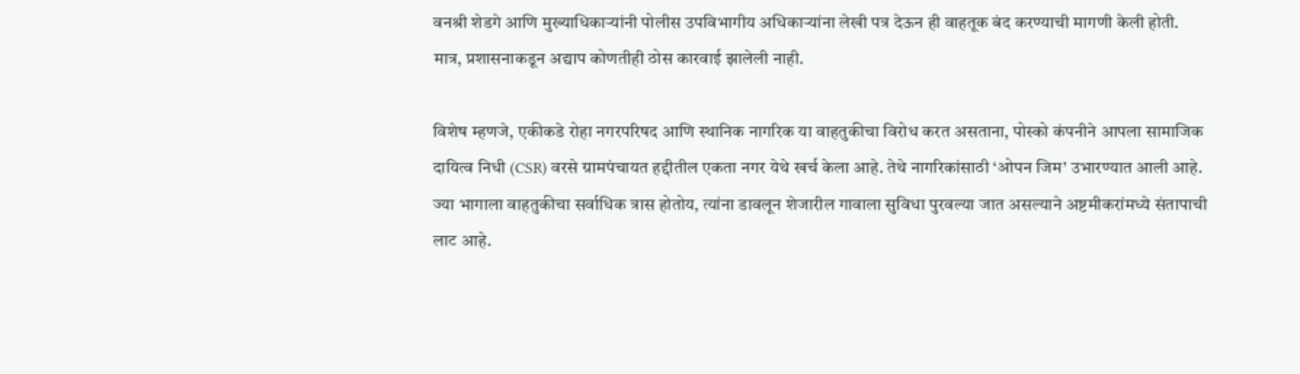वनश्री शेडगे आणि मुख्याधिकाऱ्यांनी पोलीस उपविभागीय अधिकाऱ्यांना लेखी पत्र देऊन ही वाहतूक बंद करण्याची मागणी केली होती. मात्र, प्रशासनाकडून अद्याप कोणतीही ठोस कारवाई झालेली नाही.

विशेष म्हणजे, एकीकडे रोहा नगरपरिषद आणि स्थानिक नागरिक या वाहतुकीचा विरोध करत असताना, पोस्को कंपनीने आपला सामाजिक दायित्व निधी (CSR) वरसे ग्रामपंचायत हद्दीतील एकता नगर येथे खर्च केला आहे. तेथे नागरिकांसाठी ‘ओपन जिम’ उभारण्यात आली आहे. ज्या भागाला वाहतुकीचा सर्वाधिक त्रास होतोय, त्यांना डावलून शेजारील गावाला सुविधा पुरवल्या जात असल्याने अष्टमीकरांमध्ये संतापाची लाट आहे.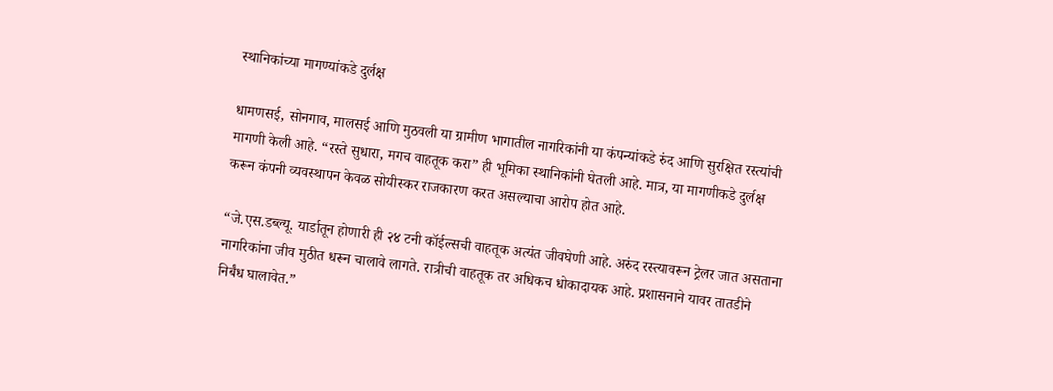स्थानिकांच्या मागण्यांकडे दुर्लक्ष

धामणसई, सोनगाव, मालसई आणि मुठवली या ग्रामीण भागातील नागरिकांनी या कंपन्यांकडे रुंद आणि सुरक्षित रस्त्यांची मागणी केली आहे. “रस्ते सुधारा, मगच वाहतूक करा” ही भूमिका स्थानिकांनी घेतली आहे. मात्र, या मागणीकडे दुर्लक्ष करून कंपनी व्यवस्थापन केवळ सोयीस्कर राजकारण करत असल्याचा आरोप होत आहे.

“जे.एस.डब्ल्यू. यार्डातून होणारी ही २४ टनी कॉईल्सची वाहतूक अत्यंत जीवघेणी आहे. अरुंद रस्त्यावरून ट्रेलर जात असताना नागरिकांना जीव मुठीत धरून चालावे लागते. रात्रीची वाहतूक तर अधिकच धोकादायक आहे. प्रशासनाने यावर तातडीने निर्बंध घालावेत.”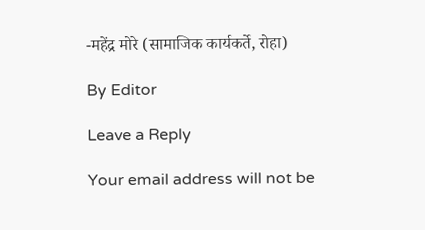-महेंद्र मोरे (सामाजिक कार्यकर्ते, रोहा)

By Editor

Leave a Reply

Your email address will not be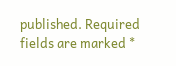published. Required fields are marked *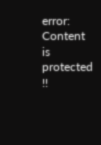error: Content is protected !!